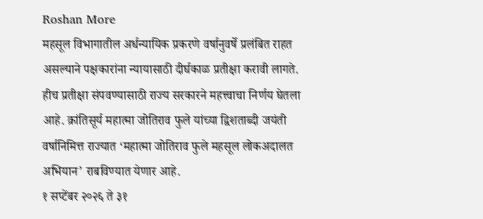Roshan More
महसूल विभागातील अर्धन्यायिक प्रकरणे वर्षानुवर्षे प्रलंबित राहत असल्याने पक्षकारांना न्यायासाठी दीर्घकाळ प्रतीक्षा करावी लागते.
हीच प्रतीक्षा संपवण्यासाठी राज्य सरकारने महत्त्वाचा निर्णय घेतला आहे. क्रांतिसूर्य महात्मा जोतिराव फुले यांच्या द्विशताब्दी जयंती वर्षानिमित्त राज्यात ‘महात्मा जोतिराव फुले महसूल लोकअदालत अभियान’ राबविण्यात येणार आहे.
१ सप्टेंबर २०२६ ते ३१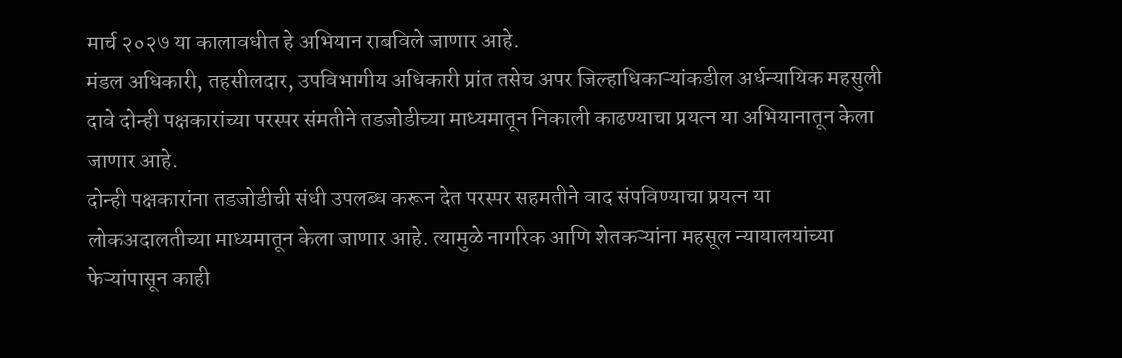मार्च २०२७ या कालावधीत हे अभियान राबविले जाणार आहे.
मंडल अधिकारी, तहसीलदार, उपविभागीय अधिकारी प्रांत तसेच अपर जिल्हाधिकाऱ्यांकडील अर्धन्यायिक महसुली दावे दोन्ही पक्षकारांच्या परस्पर संमतीने तडजोडीच्या माध्यमातून निकाली काढण्याचा प्रयत्न या अभियानातून केला जाणार आहे.
दोन्ही पक्षकारांना तडजोडीची संधी उपलब्ध करून देत परस्पर सहमतीने वाद संपविण्याचा प्रयत्न या लोकअदालतीच्या माध्यमातून केला जाणार आहे. त्यामुळे नागरिक आणि शेतकऱ्यांना महसूल न्यायालयांच्या फेऱ्यांपासून काही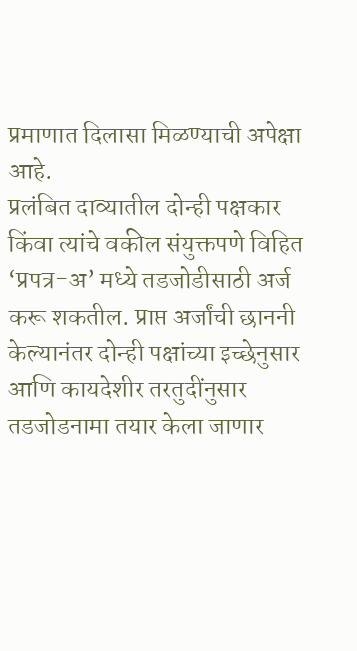प्रमाणात दिलासा मिळण्याची अपेक्षा आहे.
प्रलंबित दाव्यातील दोन्ही पक्षकार किंवा त्यांचे वकील संयुक्तपणे विहित ‘प्रपत्र-अ’ मध्ये तडजोडीसाठी अर्ज करू शकतील. प्राप्त अर्जांची छाननी केल्यानंतर दोन्ही पक्षांच्या इच्छेनुसार आणि कायदेशीर तरतुदींनुसार तडजोडनामा तयार केला जाणार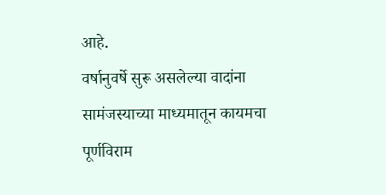आहे.
वर्षानुवर्षे सुरू असलेल्या वादांना सामंजस्याच्या माध्यमातून कायमचा पूर्णविराम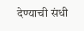देण्याची संधी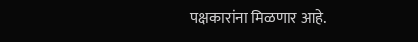पक्षकारांना मिळणार आहे.